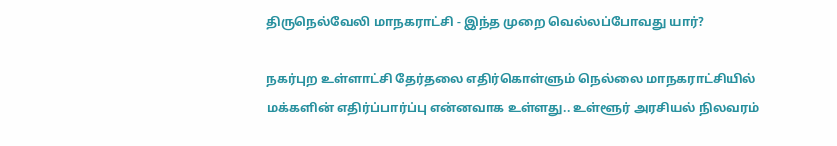திருநெல்வேலி மாநகராட்சி - இந்த முறை வெல்லப்போவது யார்?

நகர்புற உள்ளாட்சி தேர்தலை எதிர்கொள்ளும் நெல்லை மாநகராட்சியில் மக்களின் எதிர்ப்பார்ப்பு என்னவாக உள்ளது.. உள்ளூர் அரசியல் நிலவரம்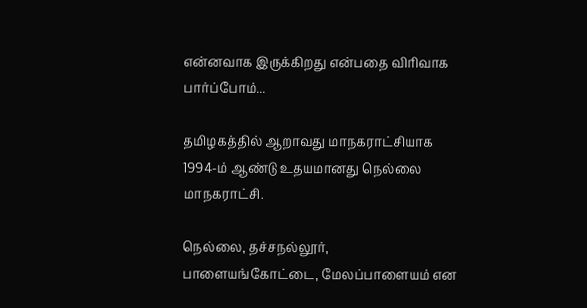என்னவாக இருக்கிறது என்பதை விரிவாக பார்ப்போம்...

தமிழகத்தில் ஆறாவது மாநகராட்சியாக 1994-ம் ஆண்டு உதயமானது நெல்லை மாநகராட்சி.

நெல்லை, தச்சநல்லூர், பாளையங்கோட்டை, மேலப்பாளையம் என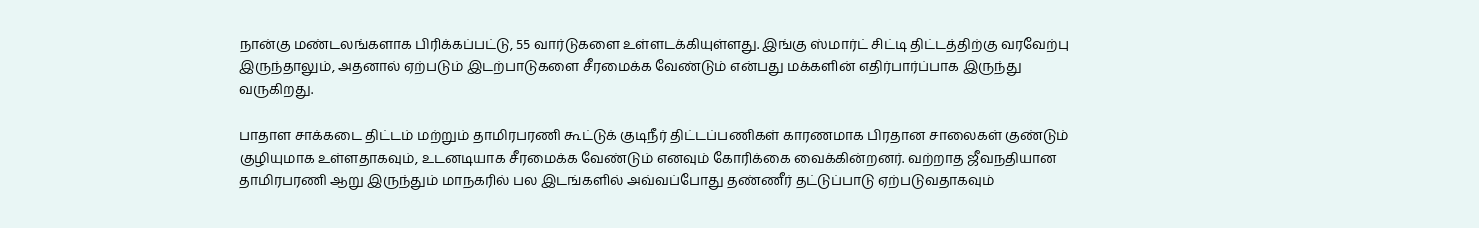நான்கு மண்டலங்களாக பிரிக்கப்பட்டு, 55 வார்டுகளை உள்ளடக்கியுள்ளது. இங்கு ஸ்மார்ட் சிட்டி திட்டத்திற்கு வரவேற்பு இருந்தாலும், அதனால் ஏற்படும் இடற்பாடுகளை சீரமைக்க வேண்டும் என்பது மக்களின் எதிர்பார்ப்பாக இருந்து வருகிறது.

பாதாள சாக்கடை திட்டம் மற்றும் தாமிரபரணி கூட்டுக் குடிநீர் திட்டப்பணிகள் காரணமாக பிரதான சாலைகள் குண்டும் குழியுமாக உள்ளதாகவும், உடனடியாக சீரமைக்க வேண்டும் எனவும் கோரிக்கை வைக்கின்றனர். வற்றாத ஜீவநதியான தாமிரபரணி ஆறு இருந்தும் மாநகரில் பல இடங்களில் அவ்வப்போது தண்ணீர் தட்டுப்பாடு ஏற்படுவதாகவும்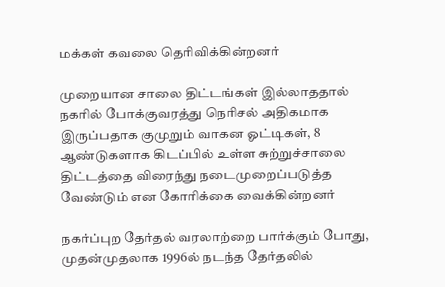மக்கள் கவலை தெரிவிக்கின்றனர்

முறையான சாலை திட்டங்கள் இல்லாததால் நகரில் போக்குவரத்து நெரிசல் அதிகமாக இருப்பதாக குமுறும் வாகன ஓட்டிகள், 8 ஆண்டுகளாக கிடப்பில் உள்ள சுற்றுச்சாலை திட்டத்தை விரைந்து நடைமுறைப்படுத்த வேண்டும் என கோரிக்கை வைக்கின்றனர்

நகர்ப்புற தேர்தல் வரலாற்றை பார்க்கும் போது, முதன்முதலாக 1996ல் நடந்த தேர்தலில்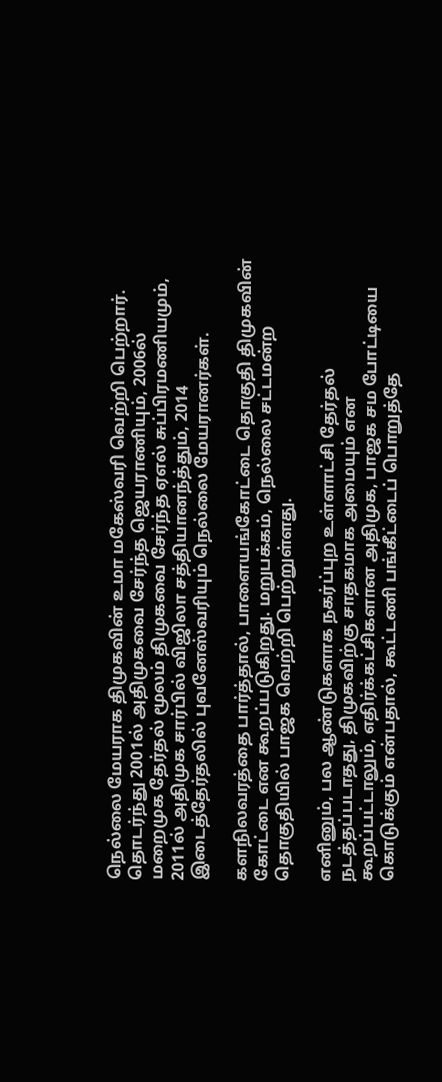நெல்லை மேயராக திமுகவின் உமா மகேஸ்வரி வெற்றி பெற்றார். தொடர்ந்து 2001ல் அதிமுகவை சேர்ந்த ஜெயராணியும், 2006ல் மறைமுக தேர்தல் மூலம் திமுகவை சேர்ந்த ஏஎல் சுப்பிரமணியமும், 2011ல் அதிமுக சார்பில் விஜிலா சத்தியானந்த்தும், 2014 இடைத்தேர்தலில் புவனேஸ்வரியும் நெல்லை மேயரானர்கள்.

களநிலவரத்தை பார்த்தால், பாளையங்கோட்டை தொகுதி திமுகவின் கோட்டை என கூறப்படுகிறது. மறுபக்கம், நெல்லை சட்டமன்ற தொகுதியில் பாஜக வெற்றி பெற்றுள்ளது.

எனினும், பல ஆண்டுகளாக நகர்ப்புற உள்ளாட்சி தேர்தல் நடத்தப்படாதது, திமுகவிற்கு சாதகமாக அமையும் என கூறப்பட்டாலும், எதிர்க்கட்சிகளான அதிமுக, பாஜக சம போட்டியை கொடுக்கும் என்பதால், கூட்டணி பங்கீட்டைப் பொறுத்தே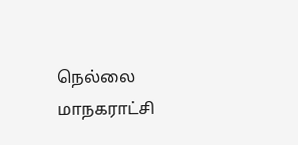நெல்லை மாநகராட்சி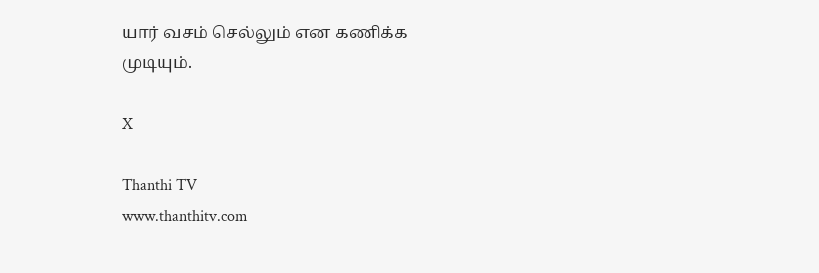யார் வசம் செல்லும் என கணிக்க முடியும்.

X

Thanthi TV
www.thanthitv.com